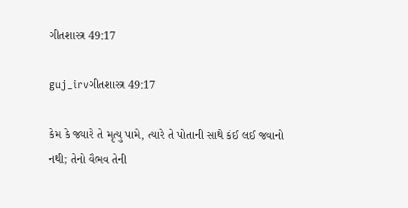ગીતશાસ્ત્ર 49:17

guj_irvગીતશાસ્ત્ર 49:17

કેમ કે જ્યારે તે મૃત્યુ પામે, ત્યારે તે પોતાની સાથે કંઈ લઈ જવાનો નથી; તેનો વૈભવ તેની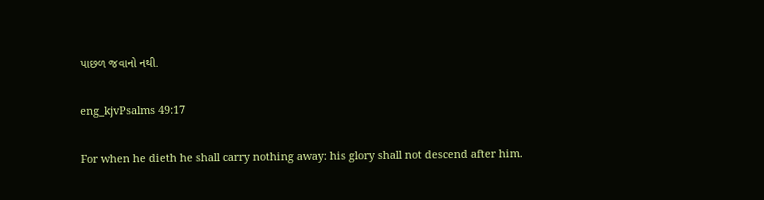પાછળ જવાનો નથી.

eng_kjvPsalms 49:17

For when he dieth he shall carry nothing away: his glory shall not descend after him.